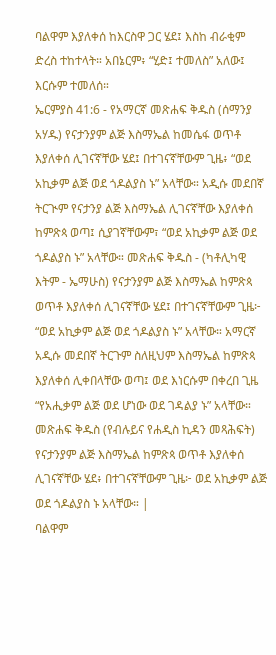ባልዋም እያለቀሰ ከእርስዋ ጋር ሄደ፤ እስከ ብራቂም ድረስ ተከተላት። አበኔርም፥ “ሂድ፤ ተመለስ” አለው፤ እርሱም ተመለሰ።
ኤርምያስ 41:6 - የአማርኛ መጽሐፍ ቅዱስ (ሰማንያ አሃዱ) የናታንያም ልጅ እስማኤል ከመሴፋ ወጥቶ እያለቀሰ ሊገናኛቸው ሄደ፤ በተገናኛቸውም ጊዜ፥ “ወደ አኪቃም ልጅ ወደ ጎዶልያስ ኑ” አላቸው። አዲሱ መደበኛ ትርጒም የናታንያ ልጅ እስማኤል ሊገናኛቸው እያለቀሰ ከምጽጳ ወጣ፤ ሲያገኛቸውም፣ “ወደ አኪቃም ልጅ ወደ ጎዶልያስ ኑ” አላቸው። መጽሐፍ ቅዱስ - (ካቶሊካዊ እትም - ኤማሁስ) የናታንያም ልጅ እስማኤል ከምጽጳ ወጥቶ እያለቀሰ ሊገናኛቸው ሄደ፤ በተገናኛቸውም ጊዜ፦ “ወደ አኪቃም ልጅ ወደ ጎዶልያስ ኑ” አላቸው። አማርኛ አዲሱ መደበኛ ትርጉም ስለዚህም እስማኤል ከምጽጳ እያለቀሰ ሊቀበላቸው ወጣ፤ ወደ እነርሱም በቀረበ ጊዜ “የአሒቃም ልጅ ወደ ሆነው ወደ ገዳልያ ኑ” አላቸው። መጽሐፍ ቅዱስ (የብሉይና የሐዲስ ኪዳን መጻሕፍት) የናታንያም ልጅ እስማኤል ከምጽጳ ወጥቶ እያለቀሰ ሊገናኛቸው ሄደ፥ በተገናኛቸውም ጊዜ፦ ወደ አኪቃም ልጅ ወደ ጎዶልያስ ኑ አላቸው። |
ባልዋም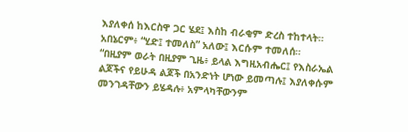እያለቀሰ ከእርስዋ ጋር ሄደ፤ እስከ ብራቂም ድረስ ተከተላት። አበኔርም፥ “ሂድ፤ ተመለስ” አለው፤ እርሱም ተመለሰ።
“በዚያም ወራት በዚያም ጊዜ፥ ይላል እግዚአብሔር፤ የእስራኤል ልጆችና የይሁዳ ልጆች በአንድነት ሆነው ይመጣሉ፤ እያለቀሱም መንገዳቸውን ይሄዳሉ፥ አምላካቸውንም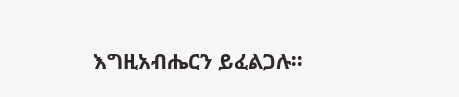እግዚአብሔርን ይፈልጋሉ።